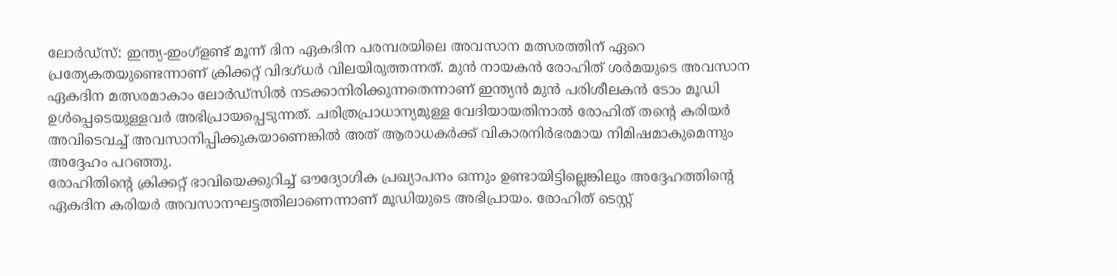ലോർഡ്സ്: ഇന്ത്യ-ഇംഗ്ളണ്ട് മൂന്ന് ദിന ഏകദിന പരമ്പരയിലെ അവസാന മത്സരത്തിന് ഏറെ പ്രത്യേകതയുണ്ടെന്നാണ് ക്രിക്കറ്റ് വിദഗ്ധർ വിലയിരുത്തന്നത്. മുൻ നായകൻ രോഹിത് ശർമയുടെ അവസാന ഏകദിന മത്സരമാകാം ലോർഡ്സിൽ നടക്കാനിരിക്കുന്നതെന്നാണ് ഇന്ത്യൻ മുൻ പരിശീലകൻ ടോം മൂഡി ഉൾപ്പെടെയുള്ളവർ അഭിപ്രായപ്പെടുന്നത്. ചരിത്രപ്രാധാന്യമുള്ള വേദിയായതിനാൽ രോഹിത് തന്റെ കരിയർ അവിടെവച്ച് അവസാനിപ്പിക്കുകയാണെങ്കിൽ അത് ആരാധകർക്ക് വികാരനിർഭരമായ നിമിഷമാകുമെന്നും അദ്ദേഹം പറഞ്ഞു.
രോഹിതിന്റെ ക്രിക്കറ്റ് ഭാവിയെക്കുറിച്ച് ഔദ്യോഗിക പ്രഖ്യാപനം ഒന്നും ഉണ്ടായിട്ടില്ലെങ്കിലും അദ്ദേഹത്തിന്റെ ഏകദിന കരിയർ അവസാനഘട്ടത്തിലാണെന്നാണ് മൂഡിയുടെ അഭിപ്രായം. രോഹിത് ടെസ്റ്റ്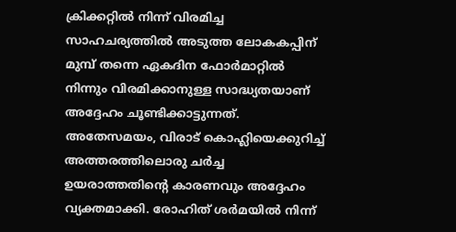ക്രിക്കറ്റിൽ നിന്ന് വിരമിച്ച സാഹചര്യത്തിൽ അടുത്ത ലോകകപ്പിന് മുമ്പ് തന്നെ ഏകദിന ഫോർമാറ്റിൽ നിന്നും വിരമിക്കാനുള്ള സാദ്ധ്യതയാണ് അദ്ദേഹം ചൂണ്ടിക്കാട്ടുന്നത്.
അതേസമയം, വിരാട് കൊഹ്ലിയെക്കുറിച്ച് അത്തരത്തിലൊരു ചർച്ച ഉയരാത്തതിന്റെ കാരണവും അദ്ദേഹം വ്യക്തമാക്കി. രോഹിത് ശർമയിൽ നിന്ന്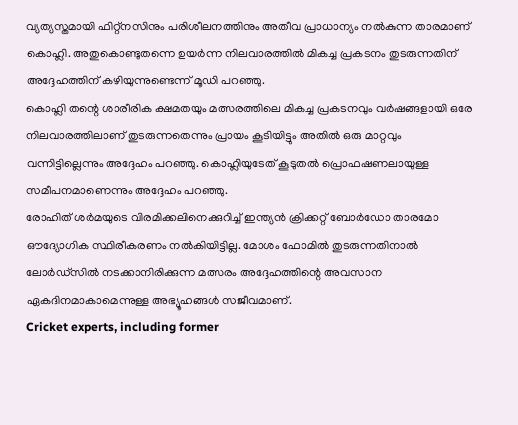വ്യത്യസ്തമായി ഫിറ്റ്നസിനും പരിശീലനത്തിനും അതീവ പ്രാധാന്യം നൽകുന്ന താരമാണ് കൊഹ്ലി. അതുകൊണ്ടുതന്നെ ഉയർന്ന നിലവാരത്തിൽ മികച്ച പ്രകടനം തുടരുന്നതിന് അദ്ദേഹത്തിന് കഴിയുന്നുണ്ടെന്ന് മൂഡി പറഞ്ഞു.
കൊഹ്ലി തന്റെ ശാരീരിക ക്ഷമതയും മത്സരത്തിലെ മികച്ച പ്രകടനവും വർഷങ്ങളായി ഒരേ നിലവാരത്തിലാണ് തുടരുന്നതെന്നും പ്രായം കൂടിയിട്ടും അതിൽ ഒരു മാറ്റവും വന്നിട്ടില്ലെന്നും അദ്ദേഹം പറഞ്ഞു. കൊഹ്ലിയുടേത് കൂടുതൽ പ്രൊഫഷണലായുള്ള സമീപനമാണെന്നും അദ്ദേഹം പറഞ്ഞു.
രോഹിത് ശർമയുടെ വിരമിക്കലിനെക്കുറിച്ച് ഇന്ത്യൻ ക്രിക്കറ്റ് ബോർഡോ താരമോ ഔദ്യോഗിക സ്ഥിരീകരണം നൽകിയിട്ടില്ല. മോശം ഫോമിൽ തുടരുന്നതിനാൽ ലോർഡ്സിൽ നടക്കാനിരിക്കുന്ന മത്സരം അദ്ദേഹത്തിന്റെ അവസാന ഏകദിനമാകാമെന്നുള്ള അഭ്യൂഹങ്ങൾ സജീവമാണ്.
Cricket experts, including former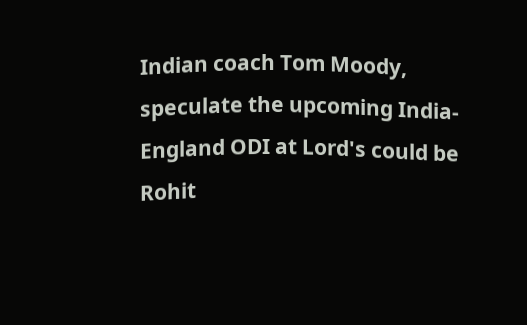Indian coach Tom Moody, speculate the upcoming India-England ODI at Lord's could be Rohit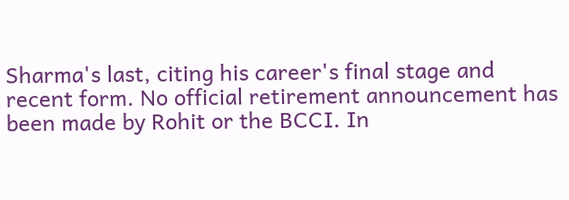Sharma's last, citing his career's final stage and recent form. No official retirement announcement has been made by Rohit or the BCCI. In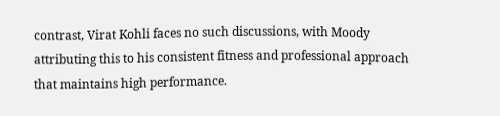contrast, Virat Kohli faces no such discussions, with Moody attributing this to his consistent fitness and professional approach that maintains high performance.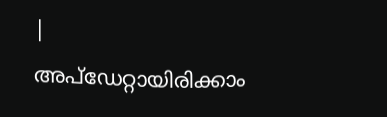|
അപ്ഡേറ്റായിരിക്കാം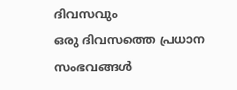ദിവസവും
ഒരു ദിവസത്തെ പ്രധാന സംഭവങ്ങൾ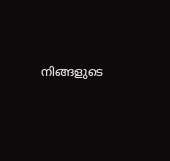നിങ്ങളുടെ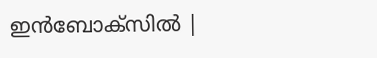ഇൻബോക്സിൽ |